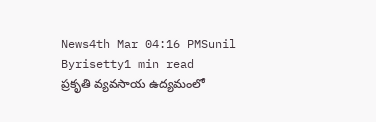News4th Mar 04:16 PMSunil Byrisetty1 min read
ప్రకృతి వ్యవసాయ ఉద్యమంలో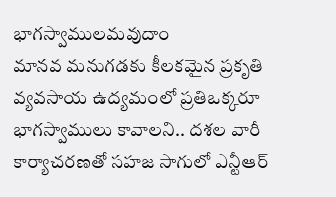భాగస్వాములమవుదాం
మానవ మనుగడకు కీలకమైన ప్రకృతి వ్యవసాయ ఉద్యమంలో ప్రతిఒక్కరూ భాగస్వాములు కావాలని.. దశల వారీ కార్యాచరణతో సహజ సాగులో ఎన్టీఆర్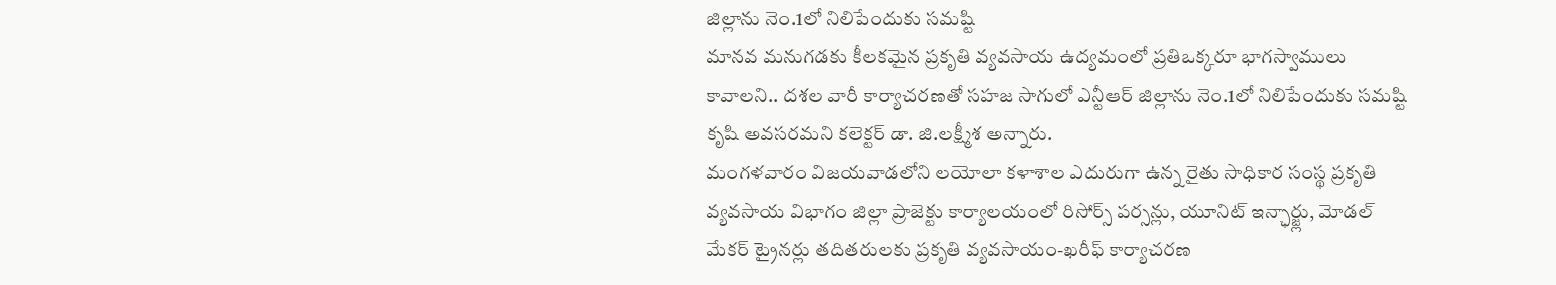జిల్లాను నెం.1లో నిలిపేందుకు సమష్టి
మానవ మనుగడకు కీలకమైన ప్రకృతి వ్యవసాయ ఉద్యమంలో ప్రతిఒక్కరూ భాగస్వాములు కావాలని.. దశల వారీ కార్యాచరణతో సహజ సాగులో ఎన్టీఆర్ జిల్లాను నెం.1లో నిలిపేందుకు సమష్టి కృషి అవసరమని కలెక్టర్ డా. జి.లక్ష్మీశ అన్నారు.
మంగళవారం విజయవాడలోని లయోలా కళాశాల ఎదురుగా ఉన్న రైతు సాధికార సంస్థ ప్రకృతి వ్యవసాయ విభాగం జిల్లా ప్రాజెక్టు కార్యాలయంలో రిసోర్స్ పర్సన్లు, యూనిట్ ఇన్ఛార్జ్లు, మోడల్ మేకర్ ట్రైనర్లు తదితరులకు ప్రకృతి వ్యవసాయం-ఖరీఫ్ కార్యాచరణ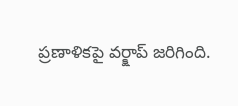ప్రణాళికపై వర్క్షాప్ జరిగింది.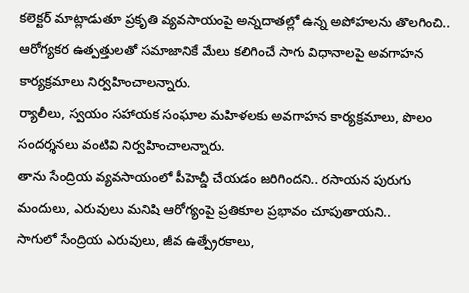కలెక్టర్ మాట్లాడుతూ ప్రకృతి వ్యవసాయంపై అన్నదాతల్లో ఉన్న అపోహలను తొలగించి..
ఆరోగ్యకర ఉత్పత్తులతో సమాజానికే మేలు కలిగించే సాగు విధానాలపై అవగాహన కార్యక్రమాలు నిర్వహించాలన్నారు.
ర్యాలీలు, స్వయం సహాయక సంఘాల మహిళలకు అవగాహన కార్యక్రమాలు, పొలం సందర్శనలు వంటివి నిర్వహించాలన్నారు.
తాను సేంద్రియ వ్యవసాయంలో పీహెచ్డీ చేయడం జరిగిందని.. రసాయన పురుగు మందులు, ఎరువులు మనిషి ఆరోగ్యంపై ప్రతికూల ప్రభావం చూపుతాయని..
సాగులో సేంద్రియ ఎరువులు, జీవ ఉత్ప్రేరకాలు,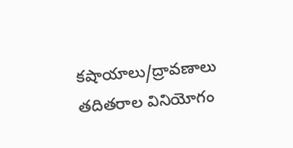కషాయాలు/ద్రావణాలు తదితరాల వినియోగం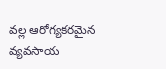వల్ల ఆరోగ్యకరమైన వ్యవసాయ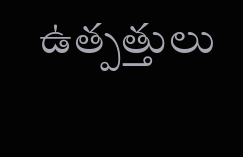ఉత్పత్తులు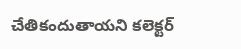చేతికందుతాయని కలెక్టర్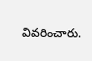వివరించారు.